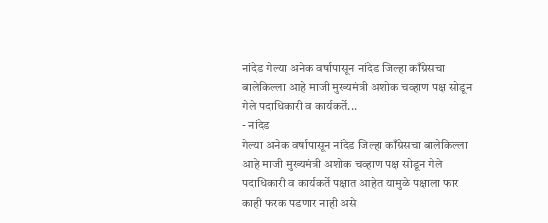नांदेड गेल्या अनेक वर्षापासून नांदेड जिल्हा काँग्रेसचा बालेकिल्ला आहे माजी मुख्यमंत्री अशोक चव्हाण पक्ष सोडून गेले पदाधिकारी व कार्यकर्ते...
- नांदेड
गेल्या अनेक वर्षापासून नांदेड जिल्हा काँग्रेसचा बालेकिल्ला आहे माजी मुख्यमंत्री अशोक चव्हाण पक्ष सोडून गेले पदाधिकारी व कार्यकर्ते पक्षात आहेत यामुळे पक्षाला फार काही फरक पडणार नाही असे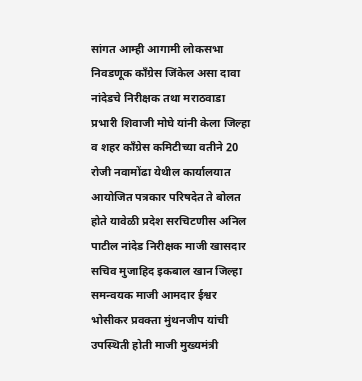सांगत आम्ही आगामी लोकसभा निवडणूक काँग्रेस जिंकेल असा दावा नांदेडचे निरीक्षक तथा मराठवाडा प्रभारी शिवाजी मोघे यांनी केला जिल्हा व शहर काँग्रेस कमिटीच्या वतीने 20 रोजी नवामोंढा येथील कार्यालयात आयोजित पत्रकार परिषदेत ते बोलत होते यावेळी प्रदेश सरचिटणीस अनिल पाटील नांदेड निरीक्षक माजी खासदार सचिव मुजाहिद इकबाल खान जिल्हा समन्वयक माजी आमदार ईश्वर भोसीकर प्रवक्ता मुंथनजीप यांची उपस्थिती होती माजी मुख्यमंत्री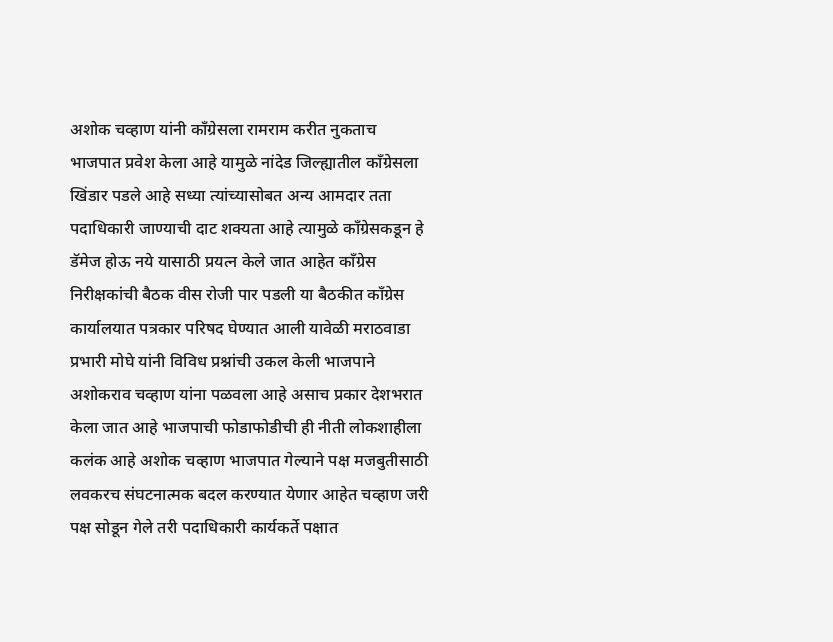अशोक चव्हाण यांनी काँग्रेसला रामराम करीत नुकताच भाजपात प्रवेश केला आहे यामुळे नांदेड जिल्ह्यातील काँग्रेसला खिंडार पडले आहे सध्या त्यांच्यासोबत अन्य आमदार तता पदाधिकारी जाण्याची दाट शक्यता आहे त्यामुळे काँग्रेसकडून हे डॅमेज होऊ नये यासाठी प्रयत्न केले जात आहेत काँग्रेस निरीक्षकांची बैठक वीस रोजी पार पडली या बैठकीत काँग्रेस कार्यालयात पत्रकार परिषद घेण्यात आली यावेळी मराठवाडा प्रभारी मोघे यांनी विविध प्रश्नांची उकल केली भाजपाने अशोकराव चव्हाण यांना पळवला आहे असाच प्रकार देशभरात केला जात आहे भाजपाची फोडाफोडीची ही नीती लोकशाहीला कलंक आहे अशोक चव्हाण भाजपात गेल्याने पक्ष मजबुतीसाठी लवकरच संघटनात्मक बदल करण्यात येणार आहेत चव्हाण जरी पक्ष सोडून गेले तरी पदाधिकारी कार्यकर्ते पक्षात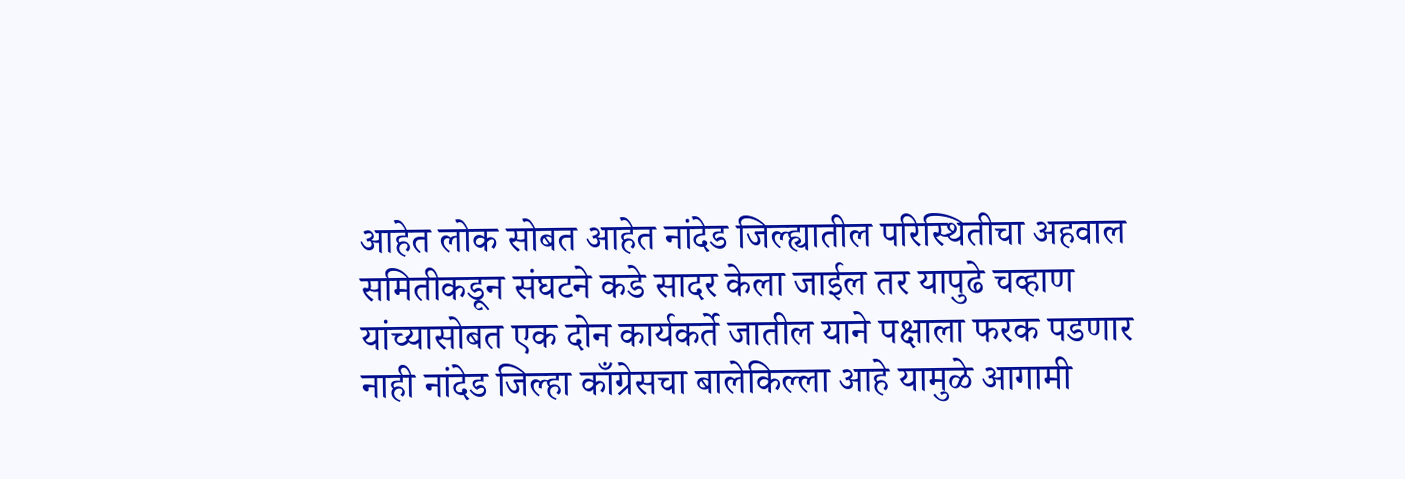आहेत लोक सोबत आहेत नांदेड जिल्ह्यातील परिस्थितीचा अहवाल समितीकडून संघटने कडे सादर केला जाईल तर यापुढे चव्हाण यांच्यासोबत एक दोन कार्यकर्ते जातील याने पक्षाला फरक पडणार नाही नांदेड जिल्हा काँग्रेसचा बालेकिल्ला आहे यामुळे आगामी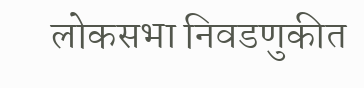लोकसभा निवडणुकीत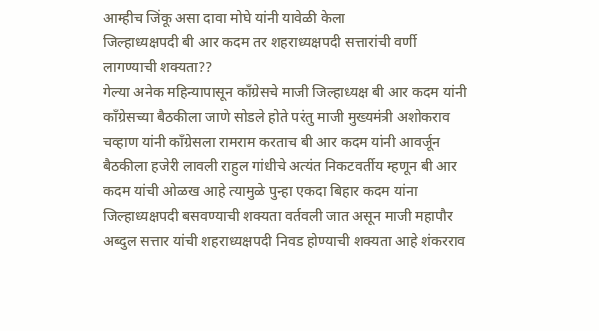आम्हीच जिंकू असा दावा मोघे यांनी यावेळी केला
जिल्हाध्यक्षपदी बी आर कदम तर शहराध्यक्षपदी सत्तारांची वर्णी लागण्याची शक्यता??
गेल्या अनेक महिन्यापासून काँग्रेसचे माजी जिल्हाध्यक्ष बी आर कदम यांनी काँग्रेसच्या बैठकीला जाणे सोडले होते परंतु माजी मुख्यमंत्री अशोकराव चव्हाण यांनी काँग्रेसला रामराम करताच बी आर कदम यांनी आवर्जून बैठकीला हजेरी लावली राहुल गांधीचे अत्यंत निकटवर्तीय म्हणून बी आर कदम यांची ओळख आहे त्यामुळे पुन्हा एकदा बिहार कदम यांना जिल्हाध्यक्षपदी बसवण्याची शक्यता वर्तवली जात असून माजी महापौर अब्दुल सत्तार यांची शहराध्यक्षपदी निवड होण्याची शक्यता आहे शंकरराव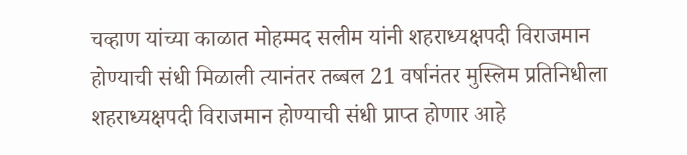चव्हाण यांच्या काळात मोहम्मद सलीम यांनी शहराध्यक्षपदी विराजमान होण्याची संधी मिळाली त्यानंतर तब्बल 21 वर्षानंतर मुस्लिम प्रतिनिधीला शहराध्यक्षपदी विराजमान होण्याची संधी प्राप्त होणार आहे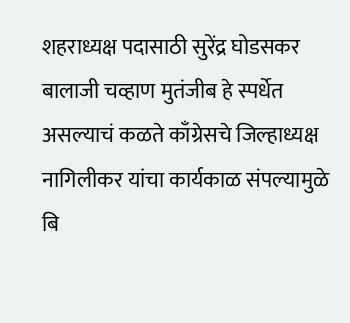शहराध्यक्ष पदासाठी सुरेंद्र घोडसकर बालाजी चव्हाण मुतंजीब हे स्पर्धेत असल्याचं कळते काँग्रेसचे जिल्हाध्यक्ष नागिलीकर यांचा कार्यकाळ संपल्यामुळे बि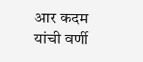आर कदम यांची वर्णी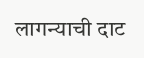लागन्याची दाट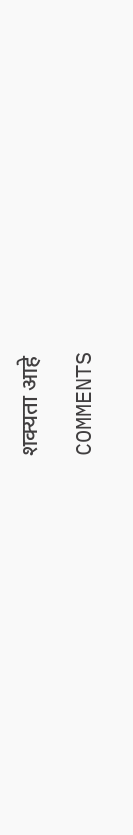शक्यता आहे

COMMENTS